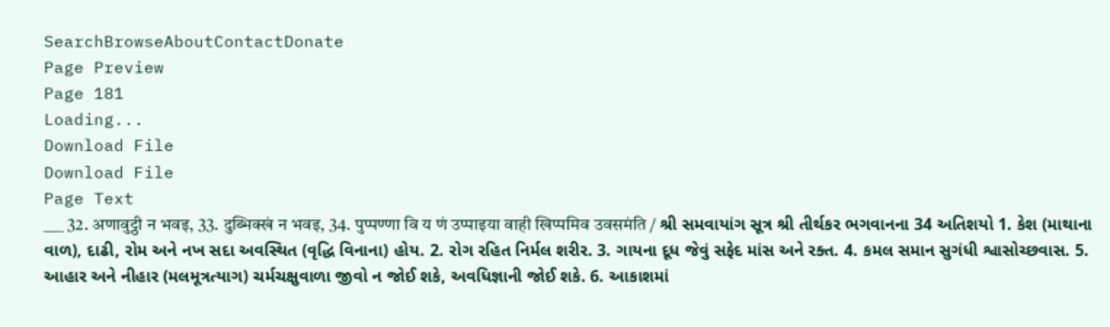SearchBrowseAboutContactDonate
Page Preview
Page 181
Loading...
Download File
Download File
Page Text
___ 32. अणावुट्ठी न भवइ, 33. दुब्भिक्खं न भवइ, 34. पुप्पण्णा वि य णं उप्पाइया वाही खिप्पमिव उवसमंति / શ્રી સમવાયાંગ સૂત્ર શ્રી તીર્થકર ભગવાનના 34 અતિશયો 1. કેશ (માથાના વાળ), દાઢી, રોમ અને નખ સદા અવસ્થિત (વૃદ્ધિ વિનાના) હોય. 2. રોગ રહિત નિર્મલ શરીર. 3. ગાયના દૂધ જેવું સફેદ માંસ અને રક્ત. 4. કમલ સમાન સુગંધી શ્વાસોચ્છવાસ. 5. આહાર અને નીહાર (મલમૂત્રત્યાગ) ચર્મચક્ષુવાળા જીવો ન જોઈ શકે, અવધિજ્ઞાની જોઈ શકે. 6. આકાશમાં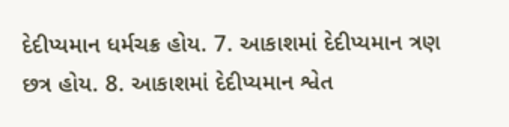દેદીપ્યમાન ધર્મચક્ર હોય. 7. આકાશમાં દેદીપ્યમાન ત્રણ છત્ર હોય. 8. આકાશમાં દેદીપ્યમાન શ્વેત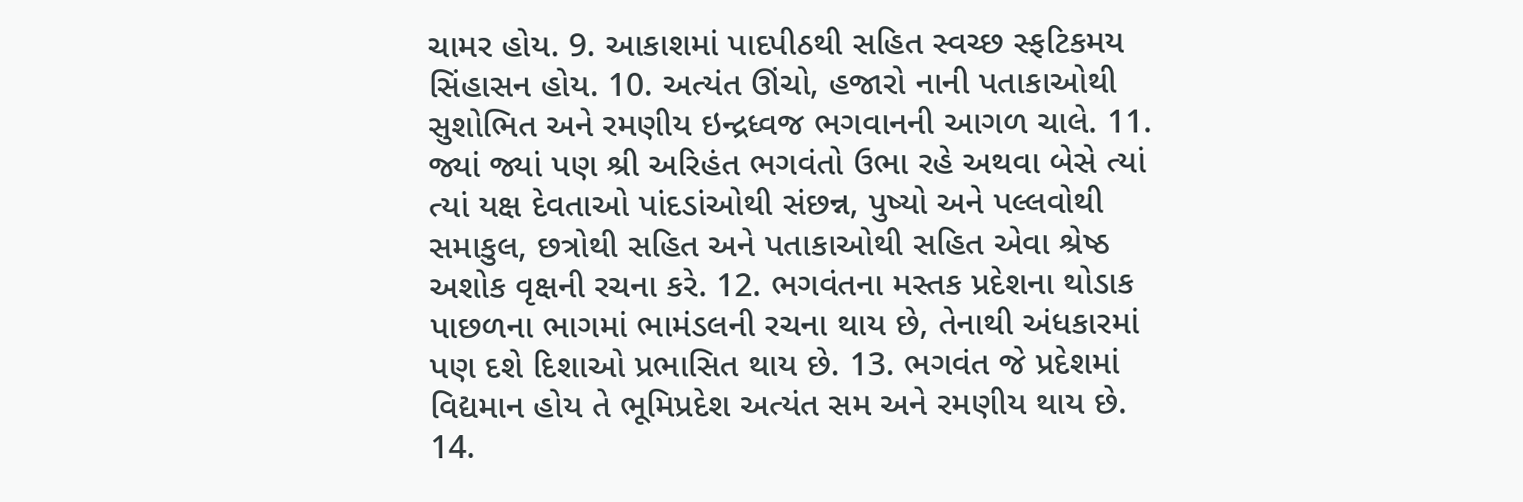ચામર હોય. 9. આકાશમાં પાદપીઠથી સહિત સ્વચ્છ સ્ફટિકમય સિંહાસન હોય. 10. અત્યંત ઊંચો, હજારો નાની પતાકાઓથી સુશોભિત અને રમણીય ઇન્દ્રધ્વજ ભગવાનની આગળ ચાલે. 11. જ્યાં જ્યાં પણ શ્રી અરિહંત ભગવંતો ઉભા રહે અથવા બેસે ત્યાં ત્યાં યક્ષ દેવતાઓ પાંદડાંઓથી સંછન્ન, પુષ્યો અને પલ્લવોથી સમાકુલ, છત્રોથી સહિત અને પતાકાઓથી સહિત એવા શ્રેષ્ઠ અશોક વૃક્ષની રચના કરે. 12. ભગવંતના મસ્તક પ્રદેશના થોડાક પાછળના ભાગમાં ભામંડલની રચના થાય છે, તેનાથી અંધકારમાં પણ દશે દિશાઓ પ્રભાસિત થાય છે. 13. ભગવંત જે પ્રદેશમાં વિદ્યમાન હોય તે ભૂમિપ્રદેશ અત્યંત સમ અને રમણીય થાય છે. 14.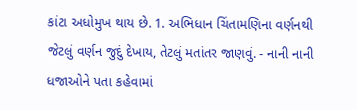કાંટા અધોમુખ થાય છે. 1. અભિધાન ચિંતામણિના વર્ણનથી જેટલું વર્ણન જુદું દેખાય, તેટલું મતાંતર જાણવું. - નાની નાની ધજાઓને પતા કહેવામાં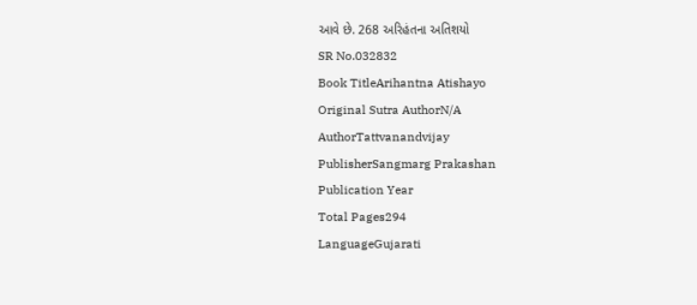આવે છે. 268 અરિહંતના અતિશયો
SR No.032832
Book TitleArihantna Atishayo
Original Sutra AuthorN/A
AuthorTattvanandvijay
PublisherSangmarg Prakashan
Publication Year
Total Pages294
LanguageGujarati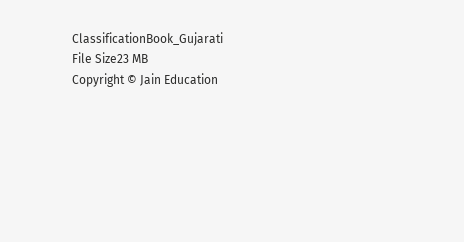ClassificationBook_Gujarati
File Size23 MB
Copyright © Jain Education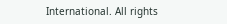International. All rights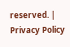reserved. | Privacy Policy